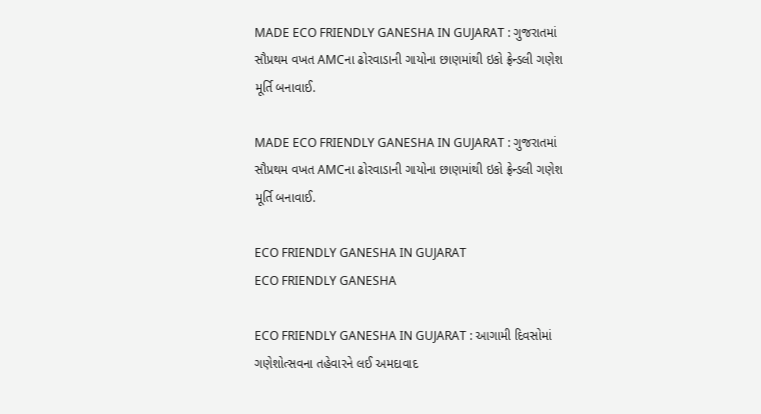MADE ECO FRIENDLY GANESHA IN GUJARAT : ગુજરાતમાં સૌપ્રથમ વખત AMCના ઢોરવાડાની ગાયોના છાણમાંથી ઇકો ફ્રેન્ડલી ગણેશ મૂર્તિ બનાવાઈ.

MADE ECO FRIENDLY GANESHA IN GUJARAT : ગુજરાતમાં સૌપ્રથમ વખત AMCના ઢોરવાડાની ગાયોના છાણમાંથી ઇકો ફ્રેન્ડલી ગણેશ મૂર્તિ બનાવાઈ.

ECO FRIENDLY GANESHA IN GUJARAT
ECO FRIENDLY GANESHA

ECO FRIENDLY GANESHA IN GUJARAT : આગામી દિવસોમાં ગણેશોત્સવના તહેવારને લઈ અમદાવાદ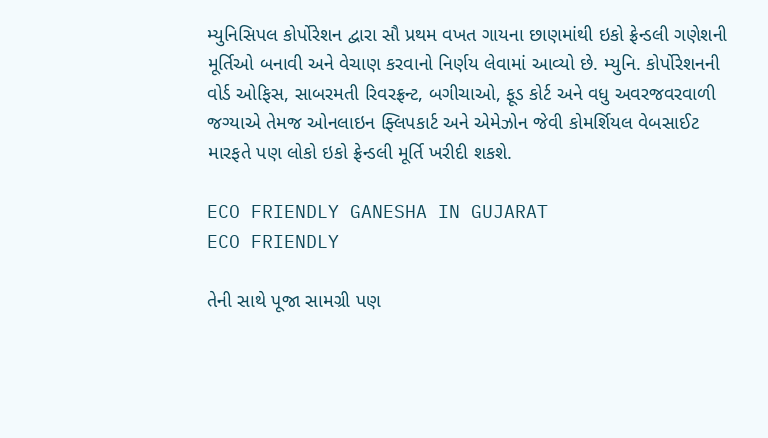મ્યુનિસિપલ કોર્પોરેશન દ્વારા સૌ પ્રથમ વખત ગાયના છાણમાંથી ઇકો ફ્રેન્ડલી ગણેશની મૂર્તિઓ બનાવી અને વેચાણ કરવાનો નિર્ણય લેવામાં આવ્યો છે. મ્યુનિ. કોર્પોરેશનની વોર્ડ ઓફિસ, સાબરમતી રિવરફ્રન્ટ, બગીચાઓ, ફૂડ કોર્ટ અને વધુ અવરજવરવાળી જગ્યાએ તેમજ ઓનલાઇન ફ્લિપકાર્ટ અને એમેઝોન જેવી કોમર્શિયલ વેબસાઈટ મારફતે પણ લોકો ઇકો ફ્રેન્ડલી મૂર્તિ ખરીદી શકશે.

ECO FRIENDLY GANESHA IN GUJARAT
ECO FRIENDLY

તેની સાથે પૂજા સામગ્રી પણ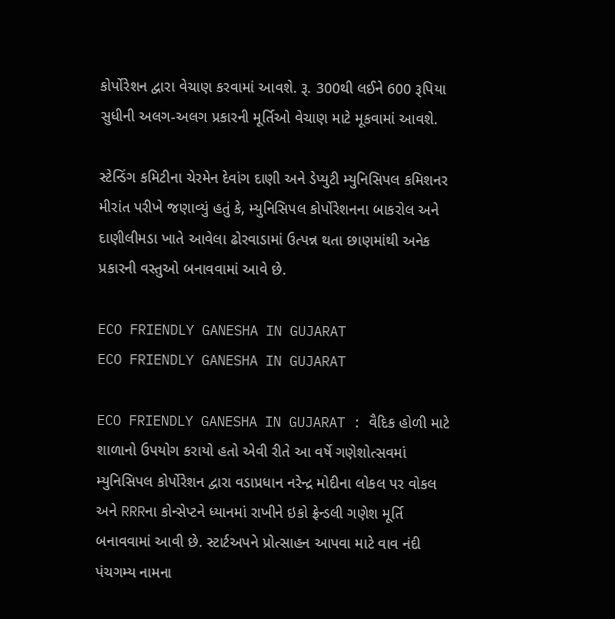કોર્પોરેશન દ્વારા વેચાણ કરવામાં આવશે. રૂ. 300થી લઈને 600 રૂપિયા સુધીની અલગ-અલગ પ્રકારની મૂર્તિઓ વેચાણ માટે મૂકવામાં આવશે.

સ્ટેન્ડિંગ કમિટીના ચેરમેન દેવાંગ દાણી અને ડેપ્યુટી મ્યુનિસિપલ કમિશનર મીરાંત પરીખે જણાવ્યું હતું કે, મ્યુનિસિપલ કોર્પોરેશનના બાકરોલ અને દાણીલીમડા ખાતે આવેલા ઢોરવાડામાં ઉત્પન્ન થતા છાણમાંથી અનેક પ્રકારની વસ્તુઓ બનાવવામાં આવે છે.

ECO FRIENDLY GANESHA IN GUJARAT
ECO FRIENDLY GANESHA IN GUJARAT

ECO FRIENDLY GANESHA IN GUJARAT : વૈદિક હોળી માટે શાળાનો ઉપયોગ કરાયો હતો એવી રીતે આ વર્ષે ગણેશોત્સવમાં મ્યુનિસિપલ કોર્પોરેશન દ્વારા વડાપ્રધાન નરેન્દ્ર મોદીના લોકલ પર વોકલ અને RRRના કોન્સેપ્ટને ધ્યાનમાં રાખીને ઇકો ફ્રેન્ડલી ગણેશ મૂર્તિ બનાવવામાં આવી છે. સ્ટાર્ટઅપને પ્રોત્સાહન આપવા માટે વાવ નંદી પંચગમ્ય નામના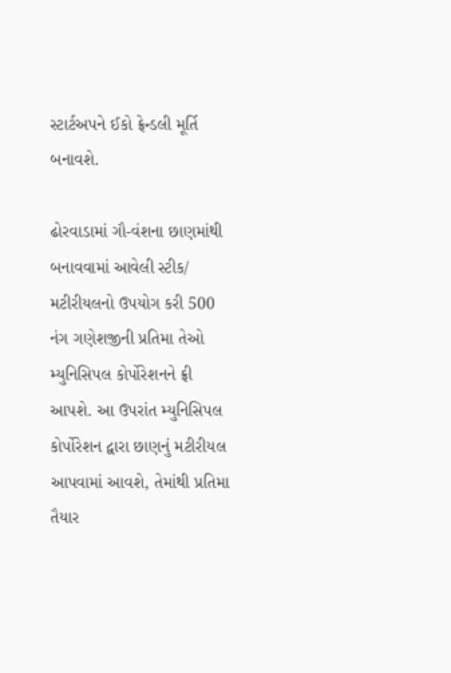સ્ટાર્ટઅપને ઈકો ફ્રેન્ડલી મૂર્તિ બનાવશે.

ઢોરવાડામાં ગૌ-વંશના છાણમાંથી બનાવવામાં આવેલી સ્ટીક/ મટીરીયલનો ઉપયોગ કરી 500 નંગ ગણેશજીની પ્રતિમા તેઓ મ્યુનિસિપલ કોર્પોરેશનને ફ્રી આપશે. આ ઉપરાંત મ્યુનિસિપલ કોર્પોરેશન દ્વારા છાણનું મટીરીયલ આપવામાં આવશે, તેમાંથી પ્રતિમા તૈયાર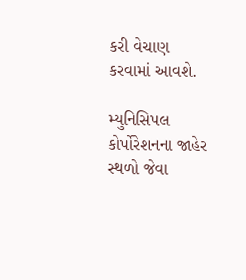કરી વેચાણ કરવામાં આવશે.

મ્યુનિસિપલ કોર્પોરેશનના જાહેર સ્થળો જેવા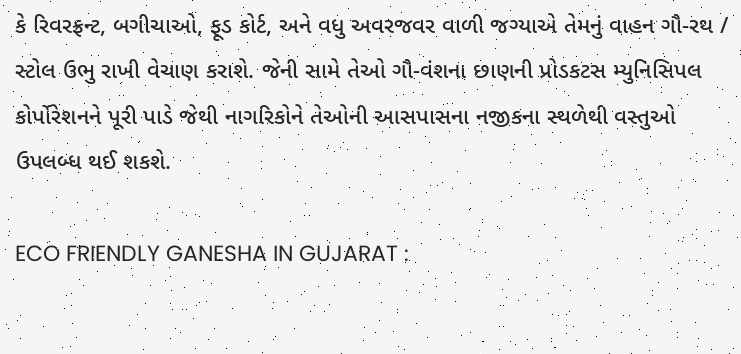કે રિવરફ્રન્ટ, બગીચાઓ, ફૂડ કોર્ટ, અને વધુ અવરજવર વાળી જગ્યાએ તેમનું વાહન ગૌ-રથ / સ્ટોલ ઉભુ રાખી વેચાણ કરાશે. જેની સામે તેઓ ગૌ-વંશના છાણની પ્રોડકટસ મ્યુનિસિપલ કોર્પોરેશનને પૂરી પાડે જેથી નાગરિકોને તેઓની આસપાસના નજીકના સ્થળેથી વસ્તુઓ ઉપલબ્ધ થઈ શકશે.

ECO FRIENDLY GANESHA IN GUJARAT :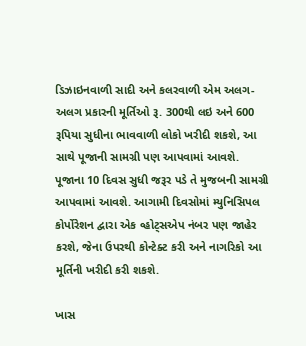ડિઝાઇનવાળી સાદી અને કલરવાળી એમ અલગ-અલગ પ્રકારની મૂર્તિઓ રૂ. 300થી લઇ અને 600 રૂપિયા સુધીના ભાવવાળી લોકો ખરીદી શકશે, આ સાથે પૂજાની સામગ્રી પણ આપવામાં આવશે. પૂજાના 10 દિવસ સુધી જરૂર પડે તે મુજબની સામગ્રી આપવામાં આવશે. આગામી દિવસોમાં મ્યુનિસિપલ કોર્પોરેશન દ્વારા એક વ્હોટ્સએપ નંબર પણ જાહેર કરશે, જેના ઉપરથી કોન્ટેક્ટ કરી અને નાગરિકો આ મૂર્તિની ખરીદી કરી શકશે.

ખાસ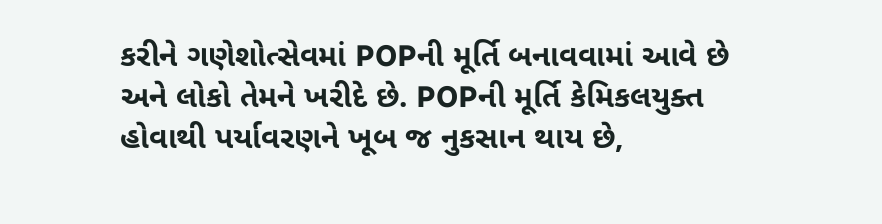કરીને ગણેશોત્સેવમાં POPની મૂર્તિ બનાવવામાં આવે છે અને લોકો તેમને ખરીદે છે. POPની મૂર્તિ કેમિકલયુક્ત હોવાથી પર્યાવરણને ખૂબ જ નુકસાન થાય છે,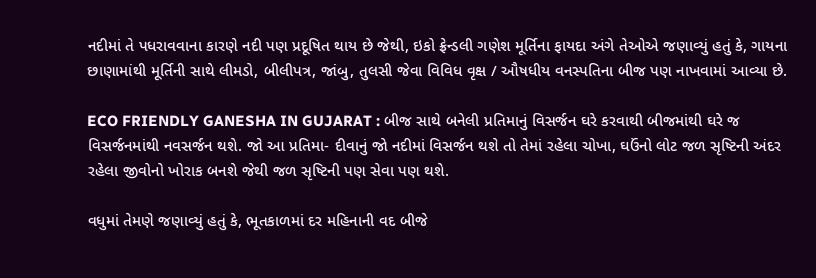નદીમાં તે પધરાવવાના કારણે નદી પણ પ્રદૂષિત થાય છે જેથી, ઇકો ફ્રેન્ડલી ગણેશ મૂર્તિના ફાયદા અંગે તેઓએ જણાવ્યું હતું કે, ગાયના છાણામાંથી મૂર્તિની સાથે લીમડો, બીલીપત્ર, જાંબુ, તુલસી જેવા વિવિધ વૃક્ષ / ઔષધીય વનસ્પતિના બીજ પણ નાખવામાં આવ્યા છે.

ECO FRIENDLY GANESHA IN GUJARAT : બીજ સાથે બનેલી પ્રતિમાનું વિસર્જન ઘરે કરવાથી બીજમાંથી ઘરે જ વિસર્જનમાંથી નવસર્જન થશે. જો આ પ્રતિમા- દીવાનું જો નદીમાં વિસર્જન થશે તો તેમાં રહેલા ચોખા, ઘઉંનો લોટ જળ સૃષ્ટિની અંદર રહેલા જીવોનો ખોરાક બનશે જેથી જળ સૃષ્ટિની પણ સેવા પણ થશે.

વધુમાં તેમણે જણાવ્યું હતું કે, ભૂતકાળમાં દર મહિનાની વદ બીજે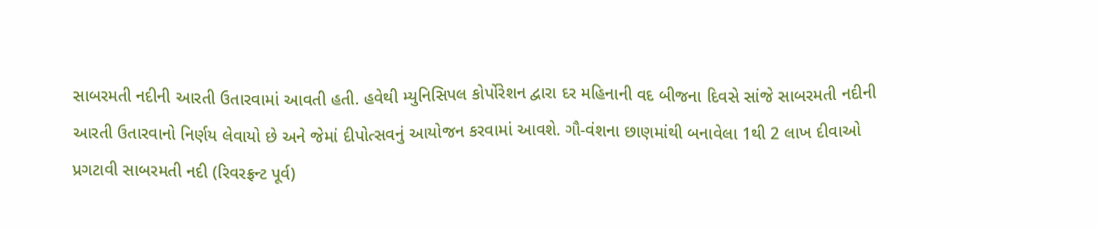સાબરમતી નદીની આરતી ઉતારવામાં આવતી હતી. હવેથી મ્યુનિસિપલ કોર્પોરેશન દ્વારા દર મહિનાની વદ બીજના દિવસે સાંજે સાબરમતી નદીની આરતી ઉતારવાનો નિર્ણય લેવાયો છે અને જેમાં દીપોત્સવનું આયોજન કરવામાં આવશે. ગૌ-વંશના છાણમાંથી બનાવેલા 1થી 2 લાખ દીવાઓ પ્રગટાવી સાબરમતી નદી (રિવરફ્રન્ટ પૂર્વ)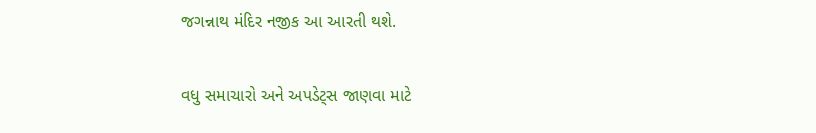જગન્નાથ મંદિર નજીક આ આરતી થશે.

વધુ સમાચારો અને અપડેટ્સ જાણવા માટે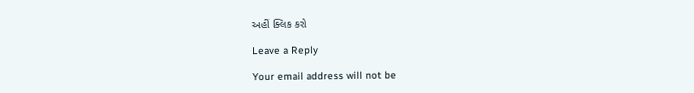અહીં ક્લિક કરો

Leave a Reply

Your email address will not be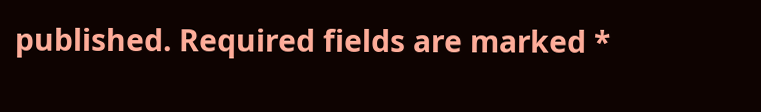published. Required fields are marked *